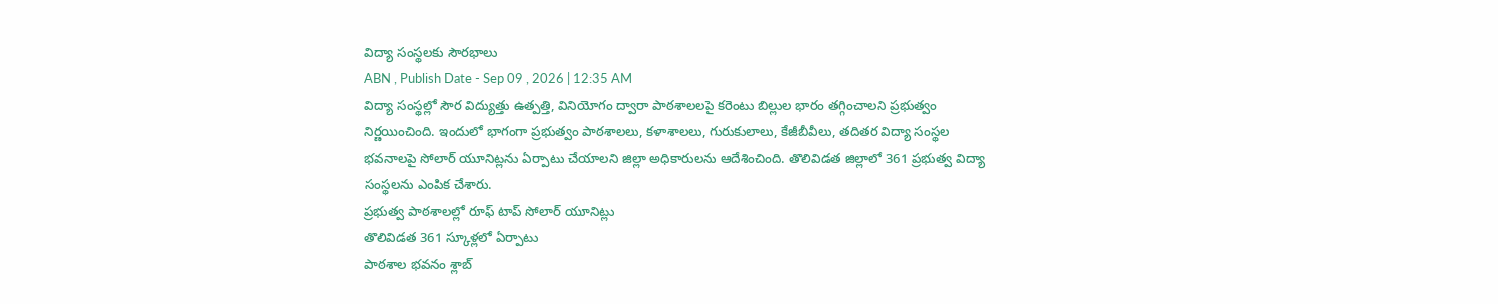విద్యా సంస్థలకు సౌరభాలు
ABN , Publish Date - Sep 09 , 2026 | 12:35 AM
విద్యా సంస్థల్లో సౌర విద్యుత్తు ఉత్పత్తి, వినియోగం ద్వారా పాఠశాలలపై కరెంటు బిల్లుల భారం తగ్గించాలని ప్రభుత్వం నిర్ణయించింది. ఇందులో భాగంగా ప్రభుత్వం పాఠశాలలు, కళాశాలలు, గురుకులాలు, కేజీబీవీలు, తదితర విద్యా సంస్థల భవనాలపై సోలార్ యూనిట్లను ఏర్పాటు చేయాలని జిల్లా అధికారులను ఆదేశించింది. తొలివిడత జిల్లాలో 361 ప్రభుత్వ విద్యా సంస్థలను ఎంపిక చేశారు.
ప్రభుత్వ పాఠశాలల్లో రూఫ్ టాప్ సోలార్ యూనిట్లు
తొలివిడత 361 స్కూళ్లలో ఏర్పాటు
పాఠశాల భవనం శ్లాబ్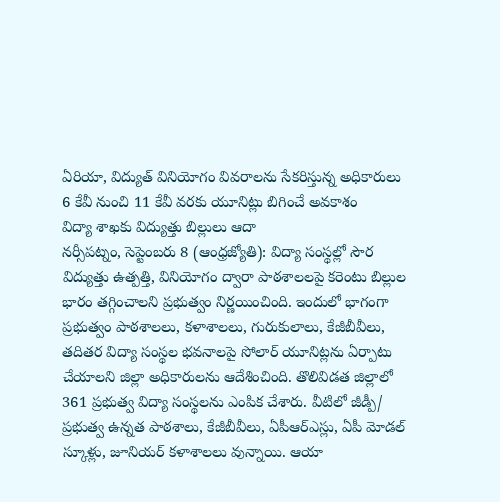ఏరియా, విద్యుత్ వినియోగం వివరాలను సేకరిస్తున్న అధికారులు
6 కేవీ నుంచి 11 కేవీ వరకు యూనిట్లు బిగించే అవకాశం
విద్యా శాఖకు విద్యుత్తు బిల్లులు ఆదా
నర్సీపట్నం, సెప్టెంబరు 8 (ఆంధ్రజ్యోతి): విద్యా సంస్థల్లో సౌర విద్యుత్తు ఉత్పత్తి, వినియోగం ద్వారా పాఠశాలలపై కరెంటు బిల్లుల భారం తగ్గించాలని ప్రభుత్వం నిర్ణయించింది. ఇందులో భాగంగా ప్రభుత్వం పాఠశాలలు, కళాశాలలు, గురుకులాలు, కేజీబీవీలు, తదితర విద్యా సంస్థల భవనాలపై సోలార్ యూనిట్లను ఏర్పాటు చేయాలని జిల్లా అధికారులను ఆదేశించింది. తొలివిడత జిల్లాలో 361 ప్రభుత్వ విద్యా సంస్థలను ఎంపిక చేశారు. వీటిలో జీడ్పీ/ ప్రభుత్వ ఉన్నత పాఠశాలు, కేజీబీవీలు, ఏపీఆర్ఎస్లు, ఏపీ మోడల్ స్కూళ్లు, జూనియర్ కళాశాలలు వున్నాయి. ఆయా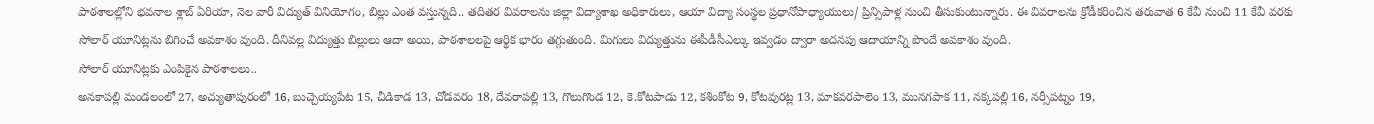పాఠశాలల్లోని భవనాల శ్లాబ్ ఏరియా, నెల వారీ విద్యుత్ వినియోగం, బిల్లు ఎంత వస్తున్నది.. తదితర వివరాలను జిల్లా విద్యాశాఖ అధికారులు, ఆయా విద్యా సంస్థల ప్రధానోపాధ్యాయులు/ ప్రిన్సిపాళ్ల నుంచి తీసుకుంటున్నారు. ఈ వివరాలను క్రోడీకరించిన తరువాత 6 కేవీ నుంచి 11 కేవీ వరకు సోలార్ యూనిట్లను బిగించే అవకాశం వుంది. దీనివల్ల విద్యుత్తు బిల్లులు ఆదా అయి, పాఠశాలలపై ఆర్థిక భారం తగ్గుతుంది. మిగులు విద్యుత్తును ఈపీడీసీఎల్కు ఇవ్వడం ద్వారా అదనపు ఆదాయాన్ని పొందే అవకాశం వుంది.
సోలార్ యూనిట్లకు ఎంపికైన పాఠశాలలు..
అనకాపల్లి మండలంలో 27, అచ్యుతాపురంలో 16, బుచ్చెయ్యపేట 15, చీడికాడ 13, చోడవరం 18, దేవరాపల్లి 13, గొలుగొండ 12, కె.కోటపాడు 12, కశింకోట 9, కోటవురట్ల 13, మాకవరపాలెం 13, మునగపాక 11, నక్కపల్లి 16, నర్సీపట్నం 19,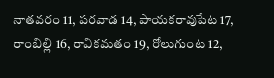నాతవరం 11, పరవాడ 14, పాయకరావుపేట 17, రాంబిల్లి 16, రావికమతం 19, రోలుగుంట 12,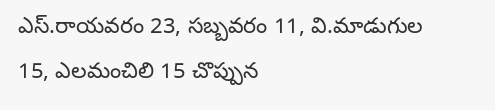ఎస్.రాయవరం 23, సబ్బవరం 11, వి.మాడుగుల 15, ఎలమంచిలి 15 చొప్పున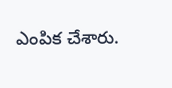ఎంపిక చేశారు.